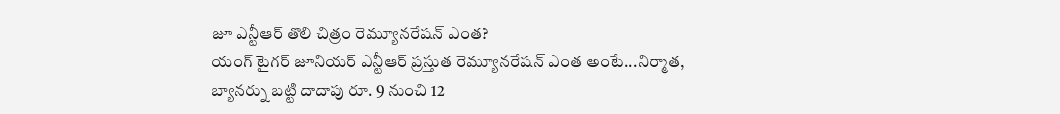జూ ఎన్టీఆర్ తొలి చిత్రం రెమ్యూనరేషన్ ఎంత?
యంగ్ టైగర్ జూనియర్ ఎన్టీఆర్ ప్రస్తుత రెమ్యూనరేషన్ ఎంత అంటే...నిర్మాత, బ్యానర్ను బట్టి దాదాపు రూ. 9 నుంచి 12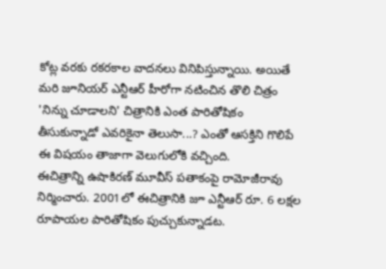కోట్ల వరకు రకరకాల వాదనలు వినిపిస్తున్నాయి. అయితే మరి జూనియర్ ఎన్టీఆర్ హీరోగా నటించిన తొలి చిత్రం 'నిన్ను చూడాలని' చిత్రానికి ఎంత పారితోషికం తీసుకున్నాడో ఎవరికైనా తెలుసా...? ఎంతో ఆసక్తిని గొలిపే ఈ విషయం తాజాగా వెలుగులోకి వచ్చింది.
ఈచిత్రాన్ని ఉషాకిరణ్ మూవీస్ పతాకంపై రామోజీరావు నిర్మించారు. 2001లో ఈచిత్రానికి జూ ఎన్టీఆర్ రూ. 6 లక్షల రూపాయల పారితోషికం పుచ్చుకున్నాడట.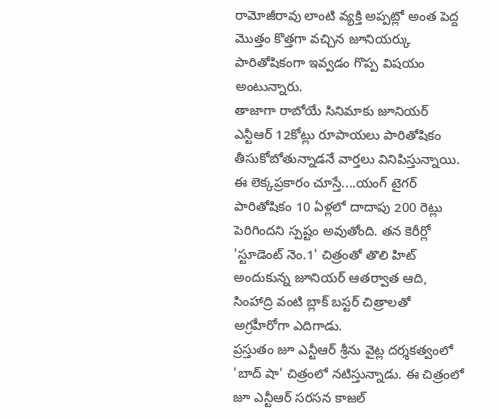రామోజీరావు లాంటి వ్యక్తి అప్పట్లో అంత పెద్ద మొత్తం కొత్తగా వచ్చిన జూనియర్కు పారితోషికంగా ఇవ్వడం గొప్ప విషయం అంటున్నారు.
తాజాగా రాబోయే సినిమాకు జూనియర్ ఎన్టీఆర్ 12కోట్లు రూపాయలు పారితోషికం తీసుకోబోతున్నాడనే వార్తలు వినిపిస్తున్నాయి. ఈ లెక్కప్రకారం చూస్తే....యంగ్ టైగర్ పారితోషికం 10 ఏళ్లలో దాదాపు 200 రెట్లు పెరిగిందని స్పష్టం అవుతోంది. తన కెరీర్లో 'స్టూడెంట్ నెం.1' చిత్రంతో తొలి హిట్ అందుకున్న జూనియర్ ఆతర్వాత ఆది, సింహాద్రి వంటి బ్లాక్ బస్టర్ చిత్రాలతో అగ్రహీరోగా ఎదిగాడు.
ప్రస్తుతం జూ ఎన్టీఆర్ శ్రీను వైట్ల దర్శకత్వంలో 'బాద్ షా' చిత్రంలో నటిస్తున్నాడు. ఈ చిత్రంలో జూ ఎన్టీఆర్ సరసన కాజల్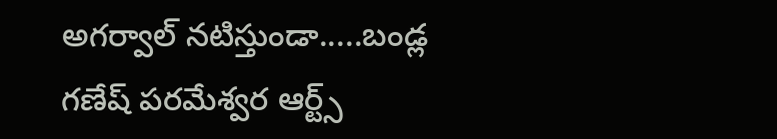అగర్వాల్ నటిస్తుండా.....బండ్ల గణేష్ పరమేశ్వర ఆర్ట్స్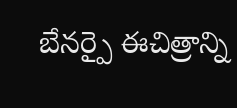బేనర్పై ఈచిత్రాన్ని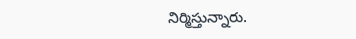నిర్మిస్తున్నారు.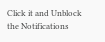Click it and Unblock the Notifications